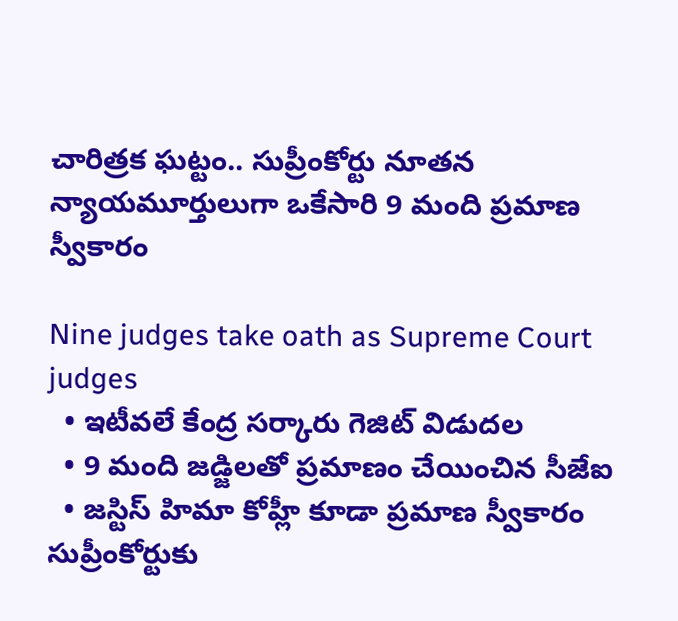చారిత్రక ఘట్టం.. సుప్రీంకోర్టు నూతన న్యాయ‌మూర్తులుగా ఒకేసారి 9 మంది ప్ర‌మాణ స్వీకారం

Nine judges take oath as Supreme Court judges
  • ఇటీవలే కేంద్ర స‌ర్కారు గెజిట్ విడుద‌ల‌
  • 9 మంది జ‌డ్జిల‌తో ప్ర‌మాణం చేయించిన సీజేఐ
  • జస్టిస్‌ హిమా కోహ్లీ కూడా ప్ర‌మాణ స్వీకారం
సుప్రీంకోర్టుకు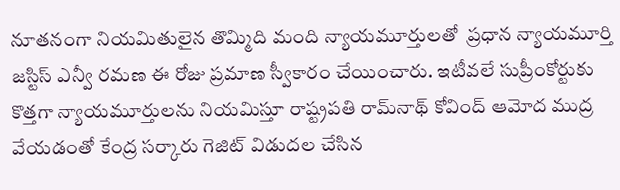నూత‌నంగా నియమితులైన తొమ్మిది మంది న్యాయమూర్తులతో  ప్రధాన న్యాయమూర్తి జస్టిస్‌ ఎన్వీ రమణ ఈ రోజు ప్రమాణ స్వీకారం చేయించారు. ఇటీవలే సుప్రీంకోర్టుకు కొత్తగా న్యాయమూర్తులను నియమిస్తూ రాష్ట్రపతి రామ్‌నాథ్ కోవింద్‌ ఆమోద ముద్ర వేయడంతో కేంద్ర స‌ర్కారు గెజిట్‌ విడుదల చేసిన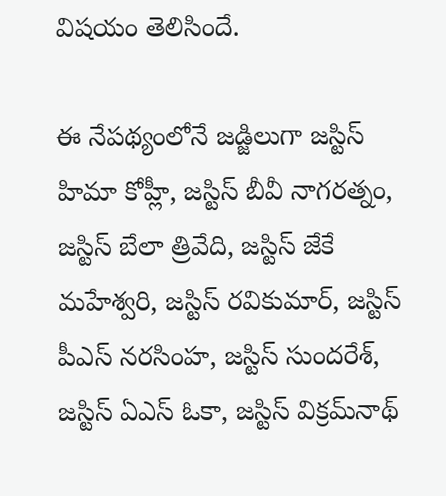విష‌యం తెలిసిందే.

ఈ నేప‌థ్యంలోనే జడ్జిలుగా జస్టిస్‌ హిమా కోహ్లీ, జస్టిస్‌ బీవీ నాగరత్నం, జస్టిస్‌ బేలా త్రివేది, జస్టిస్‌ జేకే మహేశ్వరి, జస్టిస్‌ రవికుమార్‌, జస్టిస్ పీఎస్‌ నరసింహ, జస్టిస్‌ సుందరేశ్‌, జస్టిస్‌ ఏఎస్ ఓకా, జస్టిస్‌ విక్రమ్‌నాథ్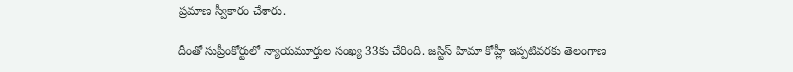ప్ర‌మాణ స్వీకారం చేశారు.

దీంతో సుప్రీంకోర్టులో న్యాయమూర్తుల సంఖ్య 33కు చేరింది. జస్టిస్‌ హిమా కోహ్లీ ఇప్ప‌టివ‌ర‌కు తెలంగాణ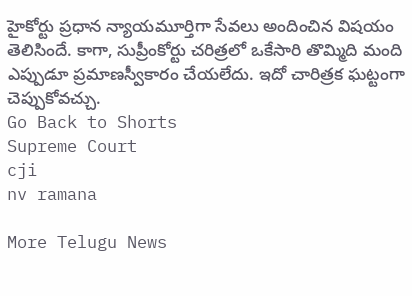హైకోర్టు ప్రధాన న్యాయమూర్తిగా సేవలు అందించిన విషయం తెలిసిందే. కాగా, సుప్రీంకోర్టు చరిత్రలో ఒకేసారి తొమ్మిది మంది ఎప్పుడూ ప్రమాణస్వీకారం చేయలేదు. ఇదో చారిత్ర‌క ఘ‌ట్టంగా చెప్పుకోవ‌చ్చు.
Go Back to Shorts
Supreme Court
cji
nv ramana

More Telugu News